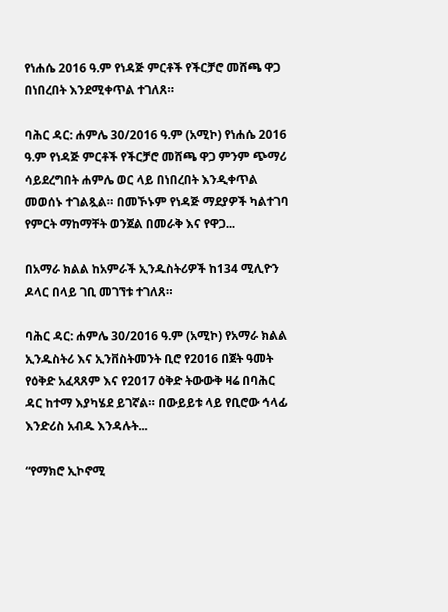የነሐሴ 2016 ዓ.ም የነዳጅ ምርቶች የችርቻሮ መሸጫ ዋጋ በነበረበት እንደሚቀጥል ተገለጸ።

ባሕር ዳር: ሐምሌ 30/2016 ዓ.ም (አሚኮ) የነሐሴ 2016 ዓ.ም የነዳጅ ምርቶች የችርቻሮ መሸጫ ዋጋ ምንም ጭማሪ ሳይደረግበት ሐምሌ ወር ላይ በነበረበት እንዲቀጥል መወሰኑ ተገልጿል። በመኾኑም የነዳጅ ማደያዎች ካልተገባ የምርት ማከማቸት ወንጀል በመራቅ እና የዋጋ...

በአማራ ክልል ከአምራች ኢንዱስትሪዎች ከ134 ሚሊዮን ዶላር በላይ ገቢ መገኘቱ ተገለጸ።

ባሕር ዳር: ሐምሌ 30/2016 ዓ.ም (አሚኮ) የአማራ ክልል ኢንዱስትሪ እና ኢንቨስትመንት ቢሮ የ2016 በጀት ዓመት የዕቅድ አፈጻጸም እና የ2017 ዕቅድ ትውውቅ ዛሬ በባሕር ዳር ከተማ እያካሄደ ይገኛል። በውይይቱ ላይ የቢሮው ኅላፊ እንድሪስ አብዱ እንዳሉት...

“የማክሮ ኢኮኖሚ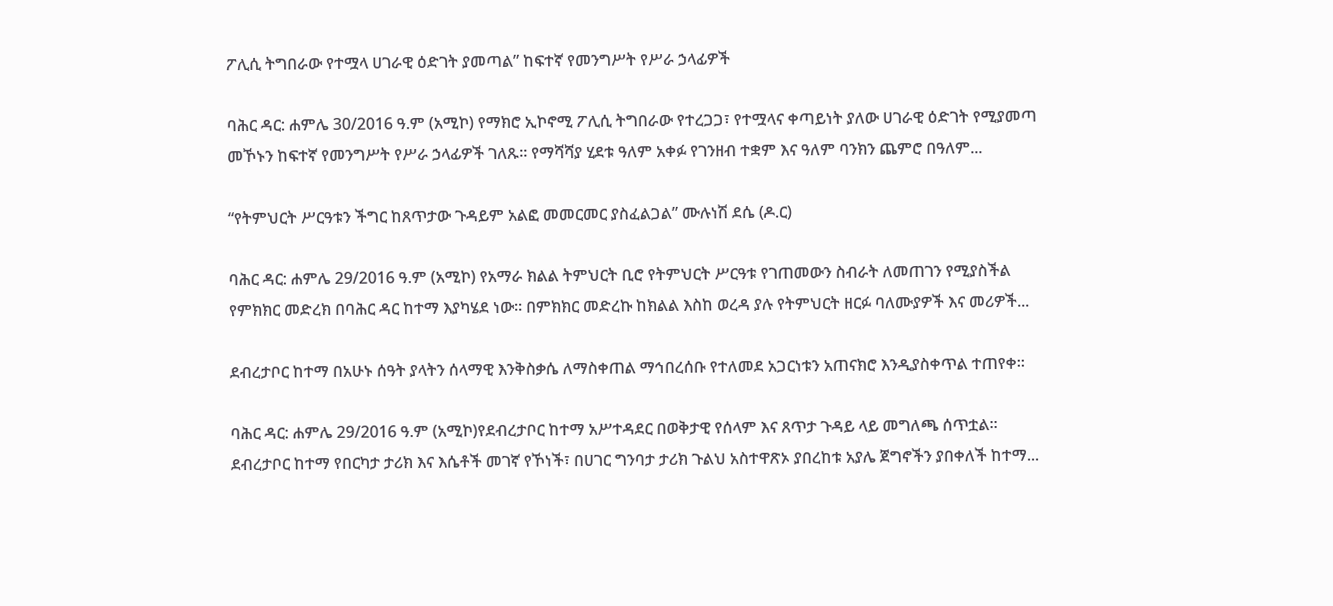ፖሊሲ ትግበራው የተሟላ ሀገራዊ ዕድገት ያመጣል” ከፍተኛ የመንግሥት የሥራ ኃላፊዎች

ባሕር ዳር: ሐምሌ 30/2016 ዓ.ም (አሚኮ) የማክሮ ኢኮኖሚ ፖሊሲ ትግበራው የተረጋጋ፣ የተሟላና ቀጣይነት ያለው ሀገራዊ ዕድገት የሚያመጣ መኾኑን ከፍተኛ የመንግሥት የሥራ ኃላፊዎች ገለጹ። የማሻሻያ ሂደቱ ዓለም አቀፉ የገንዘብ ተቋም እና ዓለም ባንክን ጨምሮ በዓለም...

“የትምህርት ሥርዓቱን ችግር ከጸጥታው ጉዳይም አልፎ መመርመር ያስፈልጋል” ሙሉነሽ ደሴ (ዶ.ር)

ባሕር ዳር: ሐምሌ 29/2016 ዓ.ም (አሚኮ) የአማራ ክልል ትምህርት ቢሮ የትምህርት ሥርዓቱ የገጠመውን ስብራት ለመጠገን የሚያስችል የምክክር መድረክ በባሕር ዳር ከተማ እያካሄደ ነው። በምክክር መድረኩ ከክልል እስከ ወረዳ ያሉ የትምህርት ዘርፉ ባለሙያዎች እና መሪዎች...

ደብረታቦር ከተማ በአሁኑ ሰዓት ያላትን ሰላማዊ እንቅስቃሴ ለማስቀጠል ማኅበረሰቡ የተለመደ አጋርነቱን አጠናክሮ እንዲያስቀጥል ተጠየቀ።

ባሕር ዳር: ሐምሌ 29/2016 ዓ.ም (አሚኮ)የደብረታቦር ከተማ አሥተዳደር በወቅታዊ የሰላም እና ጸጥታ ጉዳይ ላይ መግለጫ ሰጥቷል። ደብረታቦር ከተማ የበርካታ ታሪክ እና እሴቶች መገኛ የኾነች፣ በሀገር ግንባታ ታሪክ ጉልህ አስተዋጽኦ ያበረከቱ አያሌ ጀግኖችን ያበቀለች ከተማ...